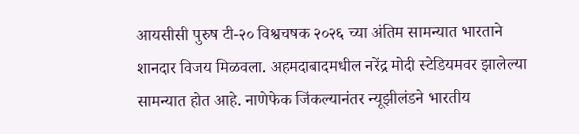आयसीसी पुरुष टी-२० विश्वचषक २०२६ च्या अंतिम सामन्यात भारताने शानदार विजय मिळवला. अहमदाबादमधील नरेंद्र मोदी स्टेडियमवर झालेल्या सामन्यात होत आहे. नाणेफेक जिंकल्यानंतर न्यूझीलंडने भारतीय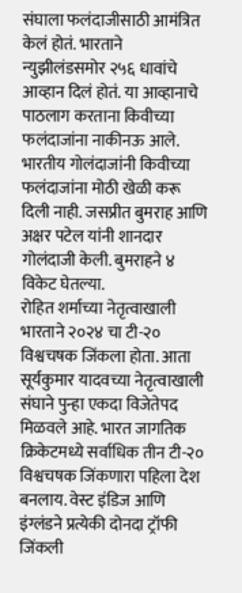संघाला फलंदाजीसाठी आमंत्रित केलं होतं. भारताने न्युझीलंडसमोर २५६ धावांचे आव्हान दिलं होतं. या आव्हानाचे पाठलाग करताना किवीच्या फलंदाजांना नाकीनऊ आले. भारतीय गोलंदाजांनी किवीच्या फलंदाजांना मोठी खेळी करू दिली नाही. जसप्रीत बुमराह आणि अक्षर पटेल यांनी शानदार गोलंदाजी केली. बुमराहने ४ विकेट घेतल्या.
रोहित शर्माच्या नेतृत्वाखाली भारताने २०२४ चा टी-२० विश्वचषक जिंकला होता. आता सूर्यकुमार यादवच्या नेतृत्वाखाली संघाने पुन्हा एकदा विजेतेपद मिळवले आहे. भारत जागतिक क्रिकेटमध्ये सर्वाधिक तीन टी-२० विश्वचषक जिंकणारा पहिला देश बनलाय. वेस्ट इंडिज आणि इंग्लंडने प्रत्येकी दोनदा ट्रॉफी जिंकली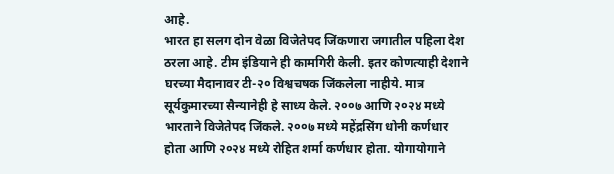आहे.
भारत हा सलग दोन वेळा विजेतेपद जिंकणारा जगातील पहिला देश ठरला आहे. टीम इंडियाने ही कामगिरी केली. इतर कोणत्याही देशाने घरच्या मैदानावर टी-२० विश्वचषक जिंकलेला नाहीये. मात्र सूर्यकुमारच्या सैन्यानेही हे साध्य केले. २००७ आणि २०२४ मध्ये भारताने विजेतेपद जिंकले. २००७ मध्ये महेंद्रसिंग धोनी कर्णधार होता आणि २०२४ मध्ये रोहित शर्मा कर्णधार होता. योगायोगाने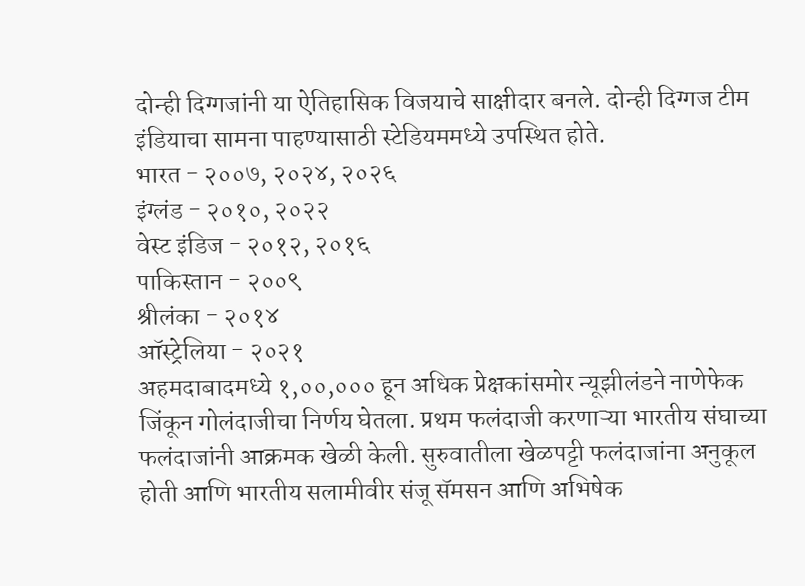दोन्ही दिग्गजांनी या ऐतिहासिक विजयाचे साक्षीदार बनले. दोन्ही दिग्गज टीम इंडियाचा सामना पाहण्यासाठी स्टेडियममध्ये उपस्थित होते.
भारत - २००७, २०२४, २०२६
इंग्लंड - २०१०, २०२२
वेस्ट इंडिज - २०१२, २०१६
पाकिस्तान - २००९
श्रीलंका - २०१४
ऑस्ट्रेलिया - २०२१
अहमदाबादमध्ये १,००,००० हून अधिक प्रेक्षकांसमोर न्यूझीलंडने नाणेफेक जिंकून गोलंदाजीचा निर्णय घेतला. प्रथम फलंदाजी करणाऱ्या भारतीय संघाच्या फलंदाजांनी आक्रमक खेळी केली. सुरुवातीला खेळपट्टी फलंदाजांना अनुकूल होती आणि भारतीय सलामीवीर संजू सॅमसन आणि अभिषेक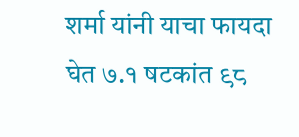शर्मा यांनी याचा फायदा घेत ७.१ षटकांत ९८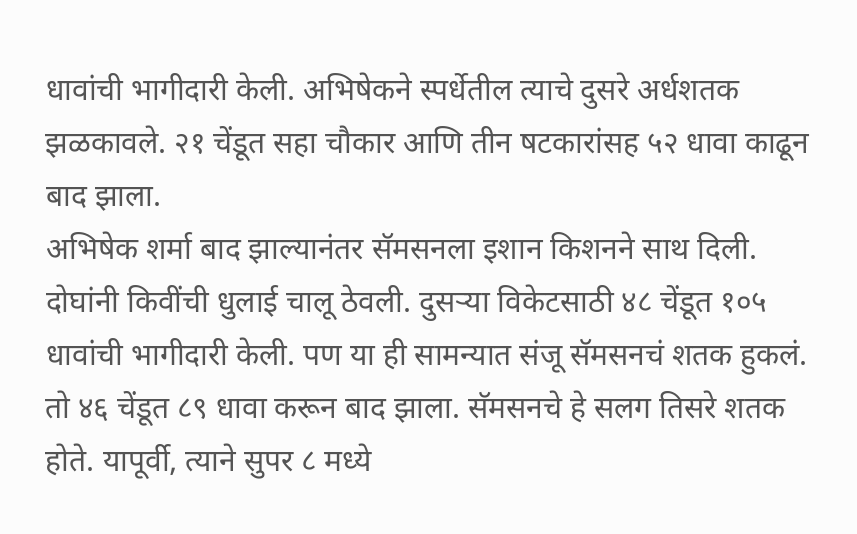धावांची भागीदारी केली. अभिषेकने स्पर्धेतील त्याचे दुसरे अर्धशतक झळकावले. २१ चेंडूत सहा चौकार आणि तीन षटकारांसह ५२ धावा काढून बाद झाला.
अभिषेक शर्मा बाद झाल्यानंतर सॅमसनला इशान किशनने साथ दिली. दोघांनी किवींची धुलाई चालू ठेवली. दुसऱ्या विकेटसाठी ४८ चेंडूत १०५ धावांची भागीदारी केली. पण या ही सामन्यात संजू सॅमसनचं शतक हुकलं. तो ४६ चेंडूत ८९ धावा करून बाद झाला. सॅमसनचे हे सलग तिसरे शतक होते. यापूर्वी, त्याने सुपर ८ मध्ये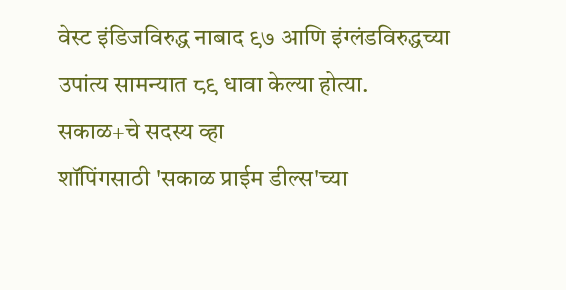वेस्ट इंडिजविरुद्ध नाबाद ९७ आणि इंग्लंडविरुद्धच्या उपांत्य सामन्यात ८९ धावा केल्या होत्या.
सकाळ+चे सदस्य व्हा
शॉपिंगसाठी 'सकाळ प्राईम डील्स'च्या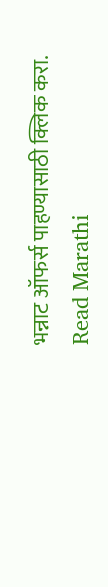भन्नाट ऑफर्स पाहण्यासाठी क्लिक करा.
Read Marathi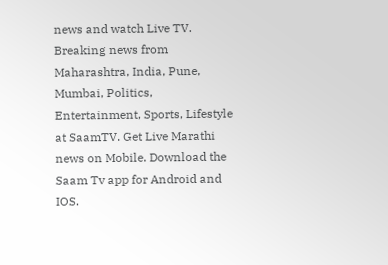news and watch Live TV. Breaking news from Maharashtra, India, Pune, Mumbai, Politics, Entertainment, Sports, Lifestyle at SaamTV. Get Live Marathi news on Mobile. Download the Saam Tv app for Android and IOS.